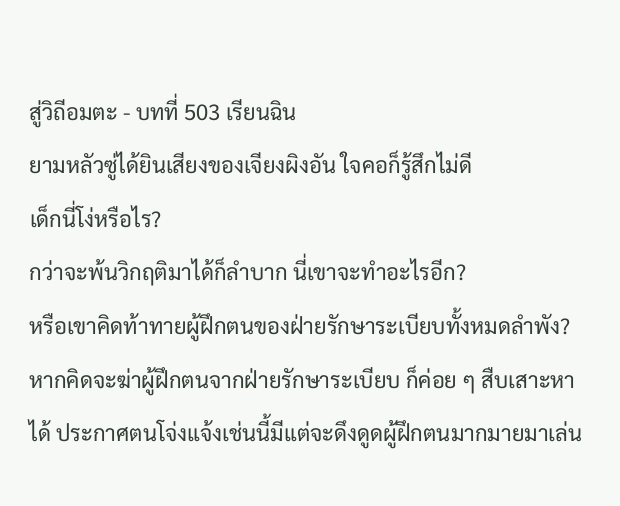สู่วิถีอมตะ - บทที่ 503 เรียนฉิน
ยามหลัวซู่ได้ยินเสียงของเจียงผิงอัน ใจคอก็รู้สึกไม่ดี
เด็กนี่โง่หรือไร?
กว่าจะพ้นวิกฤติมาได้ก็ลำบาก นี่เขาจะทำอะไรอีก?
หรือเขาคิดท้าทายผู้ฝึกตนของฝ่ายรักษาระเบียบทั้งหมดลำพัง?
หากคิดจะฆ่าผู้ฝึกตนจากฝ่ายรักษาระเบียบ ก็ค่อย ๆ สืบเสาะหา
ได้ ประกาศตนโจ่งแจ้งเช่นนี้มีแต่จะดึงดูดผู้ฝึกตนมากมายมาเล่น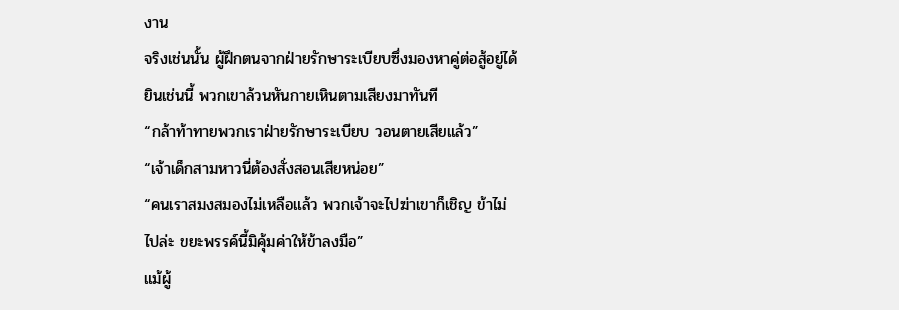งาน
จริงเช่นนั้น ผู้ฝึกตนจากฝ่ายรักษาระเบียบซึ่งมองหาคู่ต่อสู้อยู่ได้
ยินเช่นนี้ พวกเขาล้วนหันกายเหินตามเสียงมาทันที
“กล้าท้าทายพวกเราฝ่ายรักษาระเบียบ วอนตายเสียแล้ว”
“เจ้าเด็กสามหาวนี่ต้องสั่งสอนเสียหน่อย”
“คนเราสมงสมองไม่เหลือแล้ว พวกเจ้าจะไปฆ่าเขาก็เชิญ ข้าไม่
ไปล่ะ ขยะพรรค์นี้มิคุ้มค่าให้ข้าลงมือ”
แม้ผู้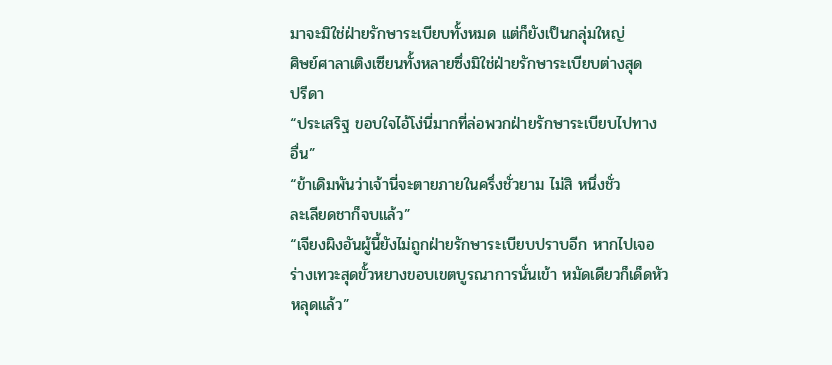มาจะมิใช่ฝ่ายรักษาระเบียบทั้งหมด แต่ก็ยังเป็นกลุ่มใหญ่
ศิษย์ศาลาเติงเซียนทั้งหลายซึ่งมิใช่ฝ่ายรักษาระเบียบต่างสุด
ปรีดา
“ประเสริฐ ขอบใจไอ้โง่นี่มากที่ล่อพวกฝ่ายรักษาระเบียบไปทาง
อื่น”
“ข้าเดิมพันว่าเจ้านี่จะตายภายในครึ่งชั่วยาม ไม่สิ หนึ่งชั่ว
ละเลียดชาก็จบแล้ว”
“เจียงผิงอันผู้นี้ยังไม่ถูกฝ่ายรักษาระเบียบปราบอีก หากไปเจอ
ร่างเทวะสุดขั้วหยางขอบเขตบูรณาการนั่นเข้า หมัดเดียวก็เด็ดหัว
หลุดแล้ว”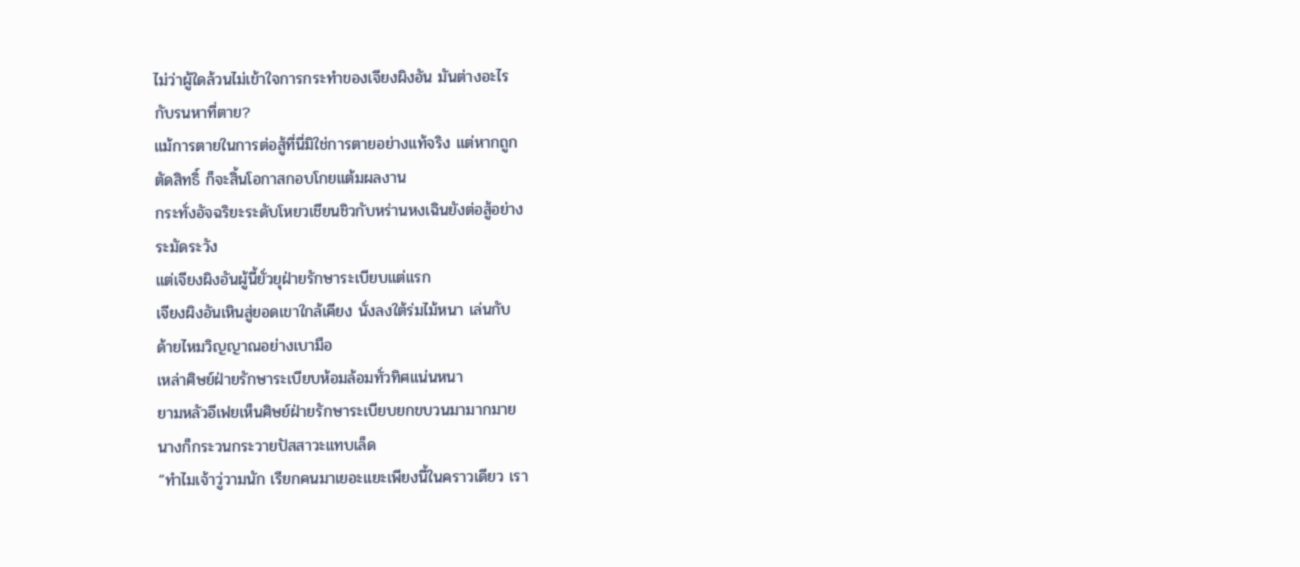ไม่ว่าผู้ใดล้วนไม่เข้าใจการกระทำของเจียงผิงอัน มันต่างอะไร
กับรนหาที่ตาย?
แม้การตายในการต่อสู้ที่นี่มิใช่การตายอย่างแท้จริง แต่หากถูก
ตัดสิทธิ์ ก็จะสิ้นโอกาสกอบโกยแต้มผลงาน
กระทั่งอัจฉริยะระดับโหยวเชียนชิวกับหร่านหงเฉินยังต่อสู้อย่าง
ระมัดระวัง
แต่เจียงผิงอันผู้นี้ยั่วยุฝ่ายรักษาระเบียบแต่แรก
เจียงผิงอันเหินสู่ยอดเขาใกล้เคียง นั่งลงใต้ร่มไม้หนา เล่นกับ
ด้ายไหมวิญญาณอย่างเบามือ
เหล่าศิษย์ฝ่ายรักษาระเบียบห้อมล้อมทั่วทิศแน่นหนา
ยามหลัวอีเฟยเห็นศิษย์ฝ่ายรักษาระเบียบยกขบวนมามากมาย
นางก็กระวนกระวายปัสสาวะแทบเล็ด
“ทำไมเจ้าวู่วามนัก เรียกคนมาเยอะแยะเพียงนี้ในคราวเดียว เรา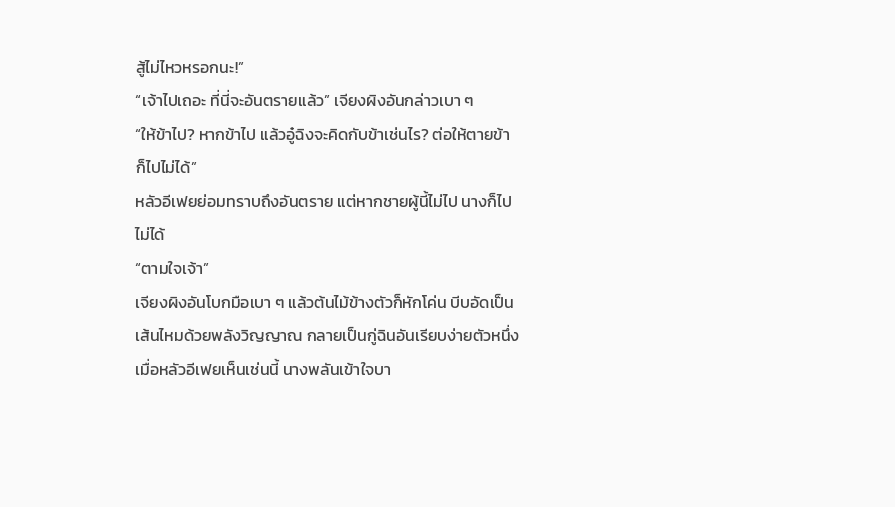สู้ไม่ไหวหรอกนะ!”
“เจ้าไปเถอะ ที่นี่จะอันตรายแล้ว” เจียงผิงอันกล่าวเบา ๆ
“ให้ข้าไป? หากข้าไป แล้วอู๋ฉิงจะคิดกับข้าเช่นไร? ต่อให้ตายข้า
ก็ไปไม่ได้”
หลัวอีเฟยย่อมทราบถึงอันตราย แต่หากชายผู้นี้ไม่ไป นางก็ไป
ไม่ได้
“ตามใจเจ้า”
เจียงผิงอันโบกมือเบา ๆ แล้วต้นไม้ข้างตัวก็หักโค่น บีบอัดเป็น
เส้นไหมด้วยพลังวิญญาณ กลายเป็นกู่ฉินอันเรียบง่ายตัวหนึ่ง
เมื่อหลัวอีเฟยเห็นเช่นนี้ นางพลันเข้าใจบา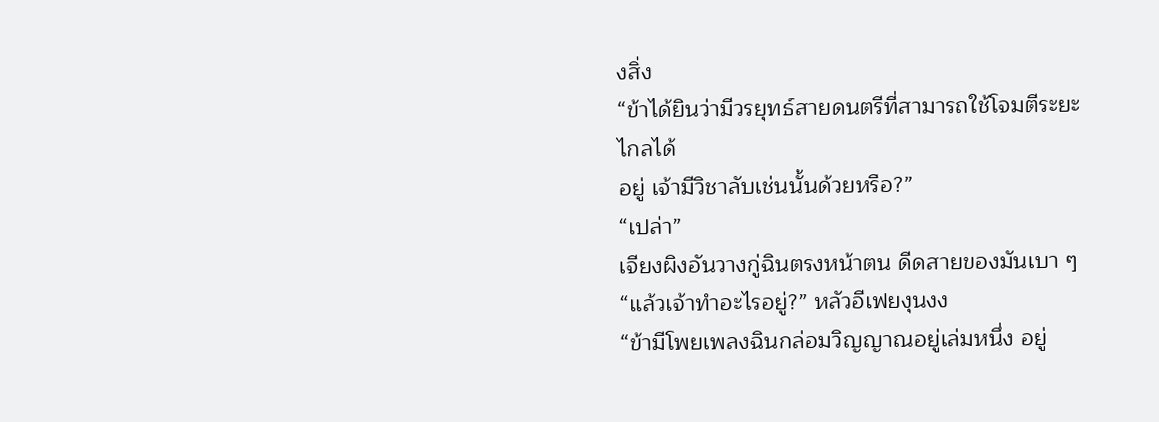งสิ่ง
“ข้าได้ยินว่ามีวรยุทธ์สายดนตรีที่สามารถใช้โจมตีระยะไกลได้
อยู่ เจ้ามีวิชาลับเช่นนั้นด้วยหรือ?”
“เปล่า”
เจียงผิงอันวางกู่ฉินตรงหน้าตน ดีดสายของมันเบา ๆ
“แล้วเจ้าทำอะไรอยู่?” หลัวอีเฟยงุนงง
“ข้ามีโพยเพลงฉินกล่อมวิญญาณอยู่เล่มหนึ่ง อยู่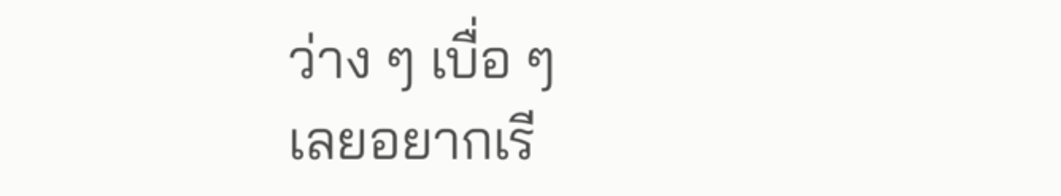ว่าง ๆ เบื่อ ๆ
เลยอยากเรี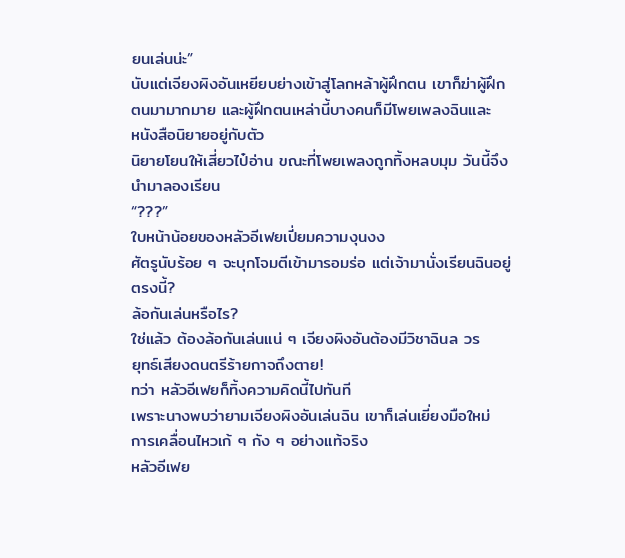ยนเล่นน่ะ”
นับแต่เจียงผิงอันเหยียบย่างเข้าสู่โลกหล้าผู้ฝึกตน เขาก็ฆ่าผู้ฝึก
ตนมามากมาย และผู้ฝึกตนเหล่านี้บางคนก็มีโพยเพลงฉินและ
หนังสือนิยายอยู่กับตัว
นิยายโยนให้เสี่ยวไป๋อ่าน ขณะที่โพยเพลงถูกทิ้งหลบมุม วันนี้จึง
นำมาลองเรียน
“???”
ใบหน้าน้อยของหลัวอีเฟยเปี่ยมความงุนงง
ศัตรูนับร้อย ๆ จะบุกโจมตีเข้ามารอมร่อ แต่เจ้ามานั่งเรียนฉินอยู่
ตรงนี้?
ล้อกันเล่นหรือไร?
ใช่แล้ว ต้องล้อกันเล่นแน่ ๆ เจียงผิงอันต้องมีวิชาฉินล วร
ยุทธ์เสียงดนตรีร้ายกาจถึงตาย!
ทว่า หลัวอีเฟยก็ทิ้งความคิดนี้ไปทันที
เพราะนางพบว่ายามเจียงผิงอันเล่นฉิน เขาก็เล่นเยี่ยงมือใหม่
การเคลื่อนไหวเก้ ๆ กัง ๆ อย่างแท้จริง
หลัวอีเฟย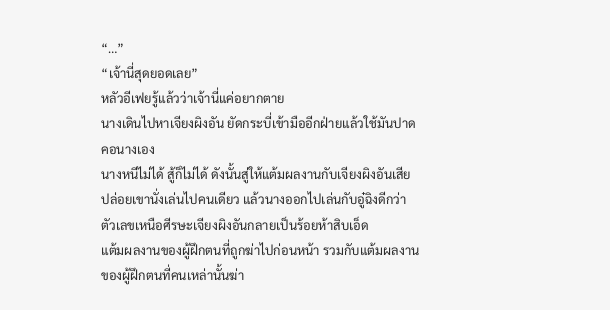“…”
“เจ้านี่สุดยอดเลย”
หลัวอีเฟยรู้แล้วว่าเจ้านี่แค่อยากตาย
นางเดินไปหาเจียงผิงอัน ยัดกระบี่เข้ามืออีกฝ่ายแล้วใช้มันปาด
คอนางเอง
นางหนีไม่ได้ สู้ก็ไม่ได้ ดังนั้นสู่ให้แต้มผลงานกับเจียงผิงอันเสีย
ปล่อยเขานั่งเล่นไปคนเดียว แล้วนางออกไปเล่นกับอู๋ฉิงดีกว่า
ตัวเลขเหนือศีรษะเจียงผิงอันกลายเป็นร้อยห้าสิบเอ็ด
แต้มผลงานของผู้ฝึกตนที่ถูกฆ่าไปก่อนหน้า รวมกับแต้มผลงาน
ของผู้ฝึกตนที่คนเหล่านั้นฆ่า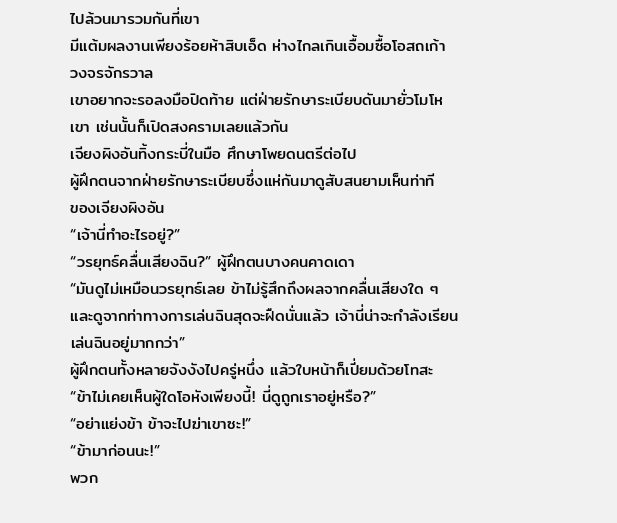ไปล้วนมารวมกันที่เขา
มีแต้มผลงานเพียงร้อยห้าสิบเอ็ด ห่างไกลเกินเอื้อมซื้อโอสถเก้า
วงจรจักรวาล
เขาอยากจะรอลงมือปิดท้าย แต่ฝ่ายรักษาระเบียบดันมายั่วโมโห
เขา เช่นนั้นก็เปิดสงครามเลยแล้วกัน
เจียงผิงอันทิ้งกระบี่ในมือ ศึกษาโพยดนตรีต่อไป
ผู้ฝึกตนจากฝ่ายรักษาระเบียบซึ่งแห่กันมาดูสับสนยามเห็นท่าที
ของเจียงผิงอัน
“เจ้านี่ทำอะไรอยู่?”
“วรยุทธ์คลื่นเสียงฉิน?” ผู้ฝึกตนบางคนคาดเดา
“มันดูไม่เหมือนวรยุทธ์เลย ข้าไม่รู้สึกถึงผลจากคลื่นเสียงใด ๆ
และดูจากท่าทางการเล่นฉินสุดจะฝืดนั่นแล้ว เจ้านี่น่าจะกำลังเรียน
เล่นฉินอยู่มากกว่า”
ผู้ฝึกตนทั้งหลายจังงังไปครู่หนึ่ง แล้วใบหน้าก็เปี่ยมด้วยโทสะ
“ข้าไม่เคยเห็นผู้ใดโอหังเพียงนี้! นี่ดูถูกเราอยู่หรือ?”
“อย่าแย่งข้า ข้าจะไปฆ่าเขาซะ!”
“ข้ามาก่อนนะ!”
พวก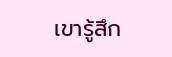เขารู้สึก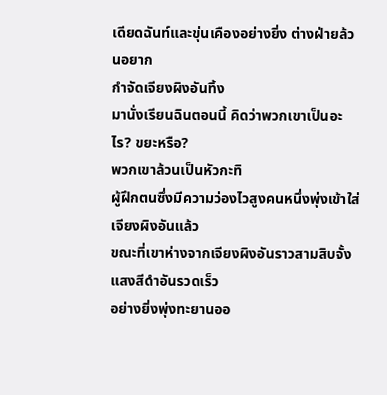เดียดฉันท์และขุ่นเคืองอย่างยิ่ง ต่างฝ่ายล้วนอยาก
กำจัดเจียงผิงอันทิ้ง
มานั่งเรียนฉินตอนนี้ คิดว่าพวกเขาเป็นอะไร? ขยะหรือ?
พวกเขาล้วนเป็นหัวกะทิ
ผู้ฝึกตนซึ่งมีความว่องไวสูงคนหนึ่งพุ่งเข้าใส่เจียงผิงอันแล้ว
ขณะที่เขาห่างจากเจียงผิงอันราวสามสิบจั้ง แสงสีดำอันรวดเร็ว
อย่างยิ่งพุ่งทะยานออ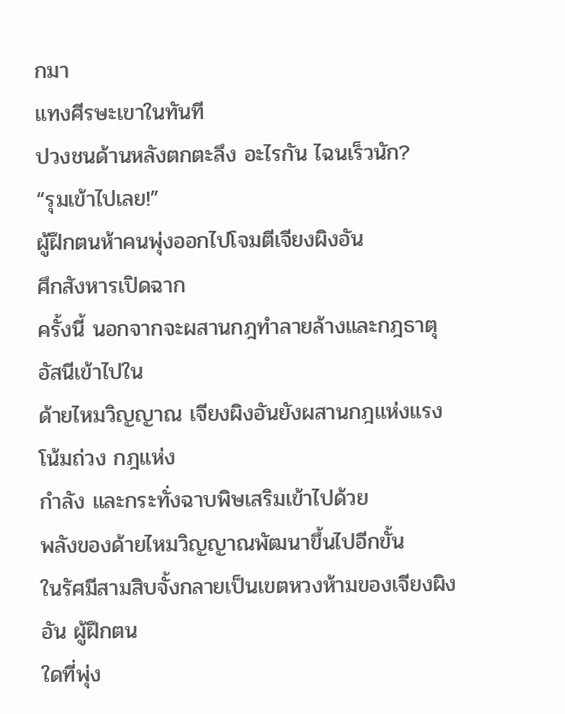กมา
แทงศีรษะเขาในทันที
ปวงชนด้านหลังตกตะลึง อะไรกัน ไฉนเร็วนัก?
“รุมเข้าไปเลย!”
ผู้ฝึกตนห้าคนพุ่งออกไปโจมตีเจียงผิงอัน
ศึกสังหารเปิดฉาก
ครั้งนี้ นอกจากจะผสานกฎทำลายล้างและกฎธาตุอัสนีเข้าไปใน
ด้ายไหมวิญญาณ เจียงผิงอันยังผสานกฎแห่งแรงโน้มถ่วง กฎแห่ง
กำลัง และกระทั่งฉาบพิษเสริมเข้าไปด้วย
พลังของด้ายไหมวิญญาณพัฒนาขึ้นไปอีกขั้น
ในรัศมีสามสิบจั้งกลายเป็นเขตหวงห้ามของเจียงผิงอัน ผู้ฝึกตน
ใดที่พุ่ง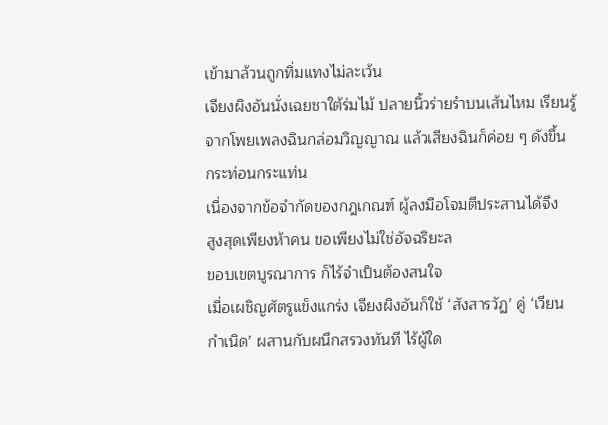เข้ามาล้วนถูกทิ่มแทงไม่ละเว้น
เจียงผิงอันนั่งเฉยชาใต้ร่มไม้ ปลายนิ้วร่ายรำบนเส้นไหม เรียนรู้
จากโพยเพลงฉินกล่อมวิญญาณ แล้วเสียงฉินก็ค่อย ๆ ดังขึ้น
กระท่อนกระแท่น
เนื่องจากข้อจำกัดของกฎเกณฑ์ ผู้ลงมือโจมตีประสานได้จึง
สูงสุดเพียงห้าคน ขอเพียงไม่ใช่อัจฉริยะล
ขอบเขตบูรณาการ ก็ไร้จำเป็นต้องสนใจ
เมื่อเผชิญศัตรูแข็งแกร่ง เจียงผิงอันก็ใช้ ‘สังสารวัฏ’ คู่ ‘เวียน
กำเนิด’ ผสานกับผนึกสรวงทันที ไร้ผู้ใด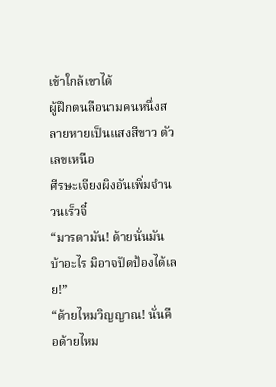เข้าใกล้เขาได้
ผู้ฝึกตนลือนามคนหนึ่งสลายหายเป็นแสงสีขาว ตัวเลขเหนือ
ศีรษะเจียงผิงอันเพิ่มจำนวนเร็วจี๋
“มารดามัน! ด้ายนั่นมันบ้าอะไร มิอาจปัดป้องได้เลย!”
“ด้ายไหมวิญญาณ! นั่นคือด้ายไหม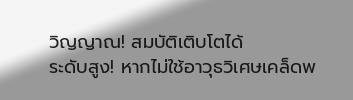วิญญาณ! สมบัติเติบโตได้
ระดับสูง! หากไม่ใช้อาวุธวิเศษเคล็ดพ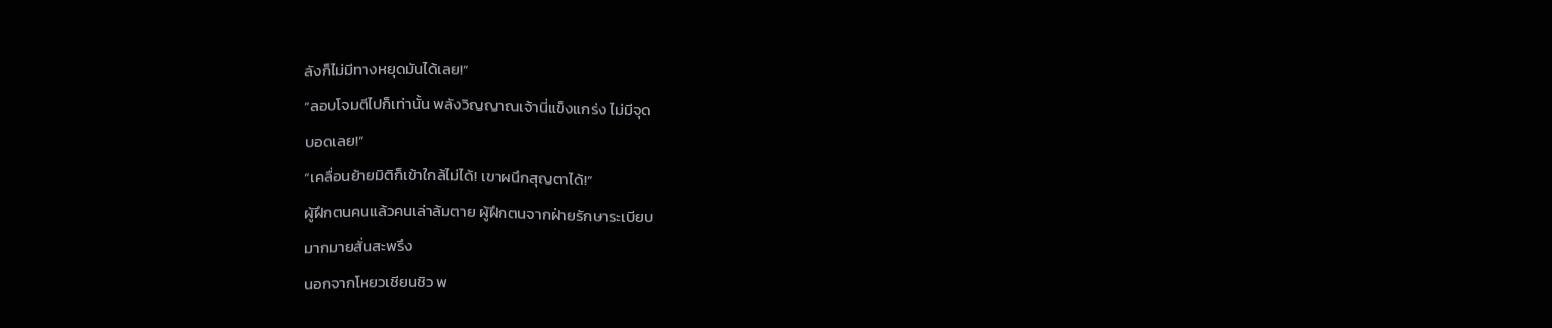ลังก็ไม่มีทางหยุดมันได้เลย!”
“ลอบโจมตีไปก็เท่านั้น พลังวิญญาณเจ้านี่แข็งแกร่ง ไม่มีจุด
บอดเลย!”
“เคลื่อนย้ายมิติก็เข้าใกล้ไม่ได้! เขาผนึกสุญตาได้!”
ผู้ฝึกตนคนแล้วคนเล่าล้มตาย ผู้ฝึกตนจากฝ่ายรักษาระเบียบ
มากมายสั่นสะพรึง
นอกจากโหยวเชียนชิว พ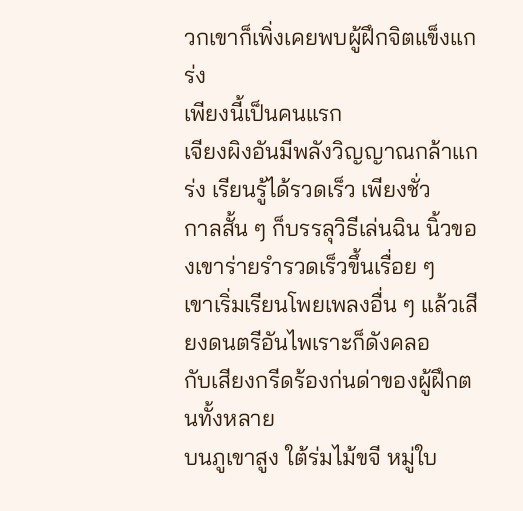วกเขาก็เพิ่งเคยพบผู้ฝึกจิตแข็งแกร่ง
เพียงนี้เป็นคนแรก
เจียงผิงอันมีพลังวิญญาณกล้าแกร่ง เรียนรู้ได้รวดเร็ว เพียงชั่ว
กาลสั้น ๆ ก็บรรลุวิธีเล่นฉิน นิ้วของเขาร่ายรำรวดเร็วขึ้นเรื่อย ๆ
เขาเริ่มเรียนโพยเพลงอื่น ๆ แล้วเสียงดนตรีอันไพเราะก็ดังคลอ
กับเสียงกรีดร้องก่นด่าของผู้ฝึกตนทั้งหลาย
บนภูเขาสูง ใต้ร่มไม้ขจี หมู่ใบ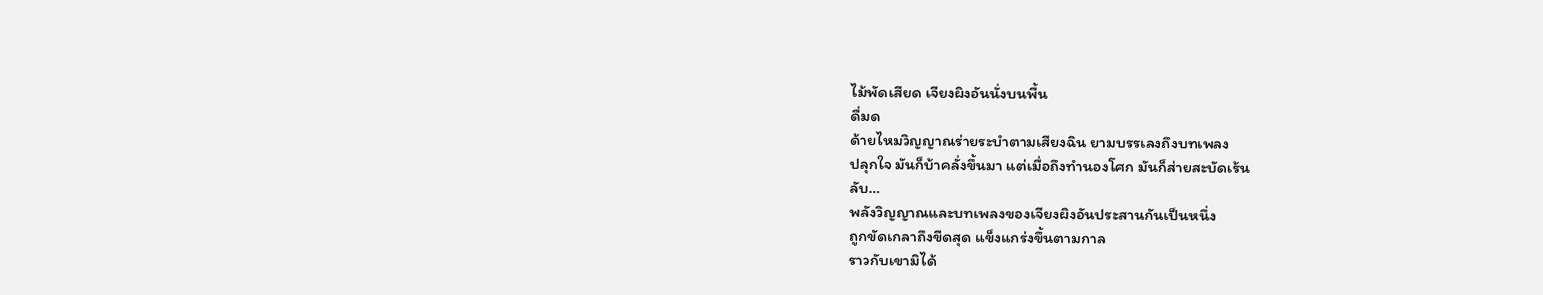ไม้พัดเสียด เจียงผิงอันนั่งบนพื้น
ดื่มด
ด้ายไหมวิญญาณร่ายระบำตามเสียงฉิน ยามบรรเลงถึงบทเพลง
ปลุกใจ มันก็บ้าคลั่งขึ้นมา แต่เมื่อถึงทำนองโศก มันก็ส่ายสะบัดเร้น
ลับ…
พลังวิญญาณและบทเพลงของเจียงผิงอันประสานกันเป็นหนึ่ง
ถูกขัดเกลาถึงขีดสุด แข็งแกร่งขึ้นตามกาล
ราวกับเขามิได้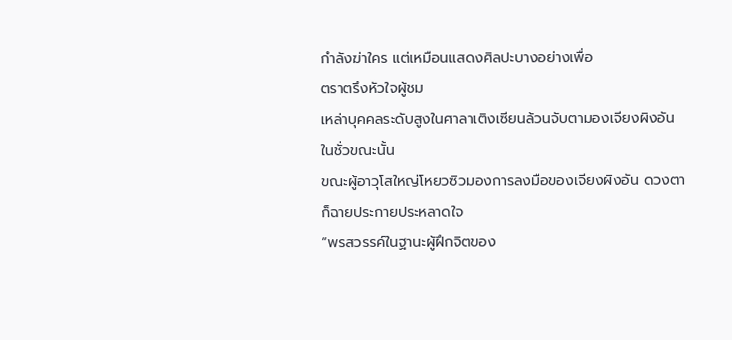กำลังฆ่าใคร แต่เหมือนแสดงศิลปะบางอย่างเพื่อ
ตราตรึงหัวใจผู้ชม
เหล่าบุคคลระดับสูงในศาลาเติงเซียนล้วนจับตามองเจียงผิงอัน
ในชั่วขณะนั้น
ขณะผู้อาวุโสใหญ่โหยวซิวมองการลงมือของเจียงผิงอัน ดวงตา
ก็ฉายประกายประหลาดใจ
“พรสวรรค์ในฐานะผู้ฝึกจิตของ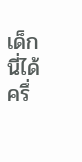เด็กนี่ได้ครึ่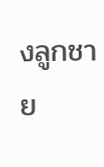งลูกชาย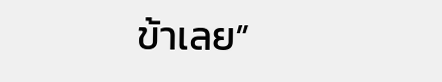ข้าเลย”